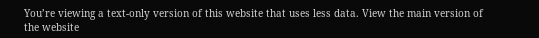You’re viewing a text-only version of this website that uses less data. View the main version of the website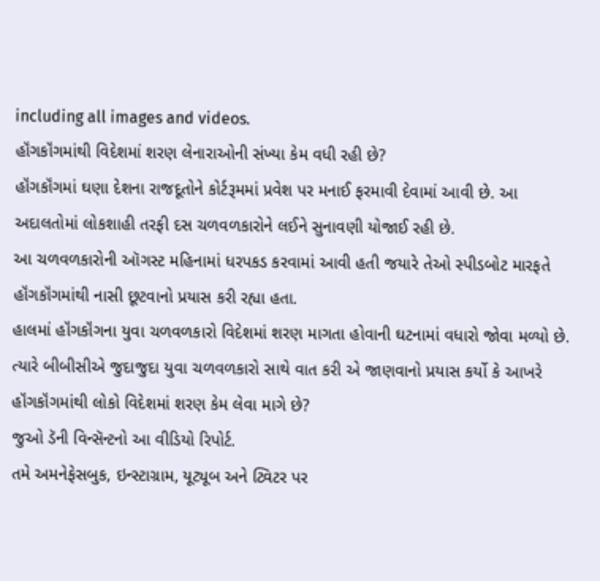including all images and videos.
હૉંગકૉંગમાંથી વિદેશમાં શરણ લેનારાઓની સંખ્યા કેમ વધી રહી છે?
હૉંગકૉંગમાં ઘણા દેશના રાજદૂતોને કોર્ટરૂમમાં પ્રવેશ પર મનાઈ ફરમાવી દેવામાં આવી છે. આ અદાલતોમાં લોકશાહી તરફી દસ ચળવળકારોને લઈને સુનાવણી યોજાઈ રહી છે.
આ ચળવળકારોની ઑગસ્ટ મહિનામાં ધરપકડ કરવામાં આવી હતી જયારે તેઓ સ્પીડબોટ મારફતે હૉંગકૉંગમાંથી નાસી છૂટવાનો પ્રયાસ કરી રહ્યા હતા.
હાલમાં હૉંગકૉંગના યુવા ચળવળકારો વિદેશમાં શરણ માગતા હોવાની ઘટનામાં વધારો જોવા મળ્યો છે.
ત્યારે બીબીસીએ જુદાજુદા યુવા ચળવળકારો સાથે વાત કરી એ જાણવાનો પ્રયાસ કર્યો કે આખરે હૉંગકૉંગમાંથી લોકો વિદેશમાં શરણ કેમ લેવા માગે છે?
જુઓ ડૅની વિન્સૅન્ટનો આ વીડિયો રિપોર્ટ.
તમે અમનેફેસબુક, ઇન્સ્ટાગ્રામ, યૂટ્યૂબ અને ટ્વિટર પર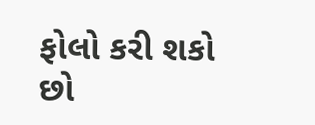ફોલો કરી શકો છો